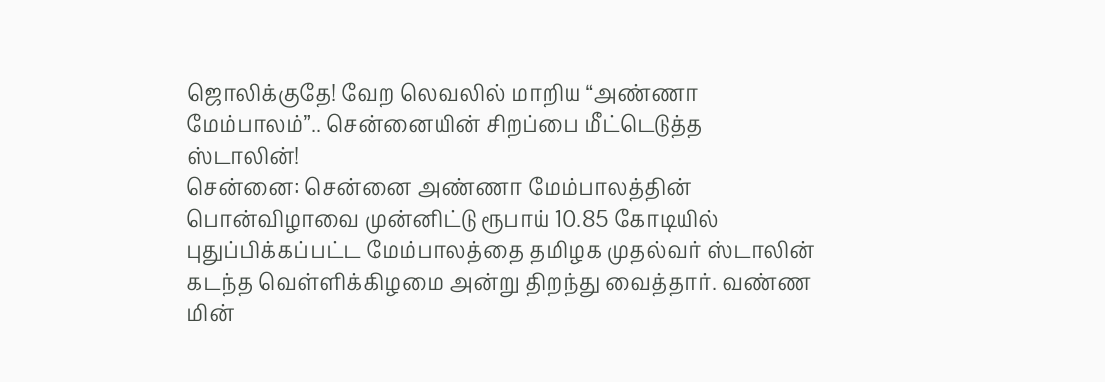ஜொலிக்குதே! வேற லெவலில் மாறிய “அண்ணா மேம்பாலம்”.. சென்னையின் சிறப்பை மீட்டெடுத்த ஸ்டாலின்!
சென்னை: சென்னை அண்ணா மேம்பாலத்தின் பொன்விழாவை முன்னிட்டு ரூபாய் 10.85 கோடியில் புதுப்பிக்கப்பட்ட மேம்பாலத்தை தமிழக முதல்வர் ஸ்டாலின் கடந்த வெள்ளிக்கிழமை அன்று திறந்து வைத்தார். வண்ண மின்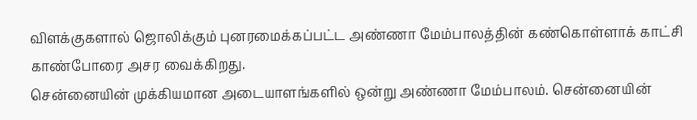விளக்குகளால் ஜொலிக்கும் புனரமைக்கப்பட்ட அண்ணா மேம்பாலத்தின் கண்கொள்ளாக் காட்சி காண்போரை அசர வைக்கிறது.
சென்னையின் முக்கியமான அடையாளங்களில் ஒன்று அண்ணா மேம்பாலம். சென்னையின்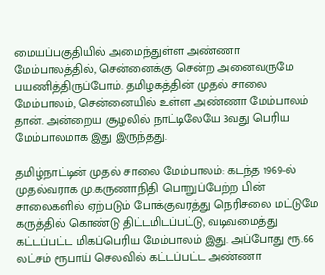மையப்பகுதியில் அமைந்துள்ள அண்ணா மேம்பாலத்தில், சென்னைக்கு சென்ற அனைவருமே பயணித்திருப்போம். தமிழகத்தின் முதல் சாலை மேம்பாலம், சென்னையில் உள்ள அண்ணா மேம்பாலம் தான். அன்றைய சூழலில் நாட்டிலேயே 3வது பெரிய மேம்பாலமாக இது இருந்தது.

தமிழ்நாட்டின் முதல் சாலை மேம்பாலம்: கடந்த 1969-ல் முதல்வராக மு.கருணாநிதி பொறுப்பேற்ற பின் சாலைகளில் ஏற்படும் போக்குவரத்து நெரிசலை மட்டுமே கருத்தில் கொண்டு திட்டமிடப்பட்டு, வடிவமைத்து கட்டப்பட்ட மிகப்பெரிய மேம்பாலம் இது. அப்போது ரூ.66 லட்சம் ரூபாய் செலவில் கட்டப்பட்ட அண்ணா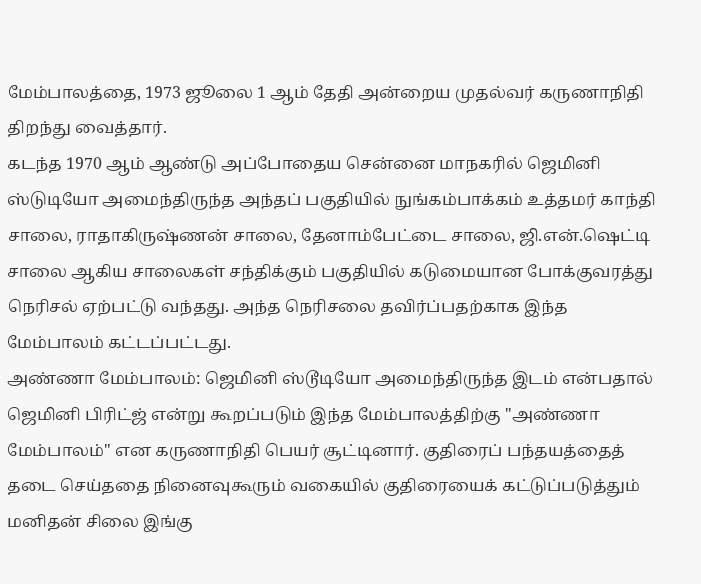மேம்பாலத்தை, 1973 ஜூலை 1 ஆம் தேதி அன்றைய முதல்வர் கருணாநிதி திறந்து வைத்தார்.
கடந்த 1970 ஆம் ஆண்டு அப்போதைய சென்னை மாநகரில் ஜெமினி ஸ்டுடியோ அமைந்திருந்த அந்தப் பகுதியில் நுங்கம்பாக்கம் உத்தமர் காந்தி சாலை, ராதாகிருஷ்ணன் சாலை, தேனாம்பேட்டை சாலை, ஜி.என்.ஷெட்டி சாலை ஆகிய சாலைகள் சந்திக்கும் பகுதியில் கடுமையான போக்குவரத்து நெரிசல் ஏற்பட்டு வந்தது. அந்த நெரிசலை தவிர்ப்பதற்காக இந்த மேம்பாலம் கட்டப்பட்டது.
அண்ணா மேம்பாலம்: ஜெமினி ஸ்டூடியோ அமைந்திருந்த இடம் என்பதால் ஜெமினி பிரிட்ஜ் என்று கூறப்படும் இந்த மேம்பாலத்திற்கு "அண்ணா மேம்பாலம்" என கருணாநிதி பெயர் சூட்டினார். குதிரைப் பந்தயத்தைத் தடை செய்ததை நினைவுகூரும் வகையில் குதிரையைக் கட்டுப்படுத்தும் மனிதன் சிலை இங்கு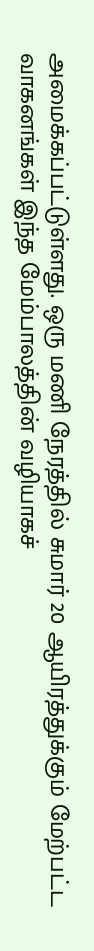அமைக்கப்பட்டுள்ளது. ஒரு மணி நேரத்தில் சுமார் 20 ஆயிரத்துக்கும் மேற்பட்ட வாகனங்கள் இந்த மேம்பாலத்தின் வழியாகச்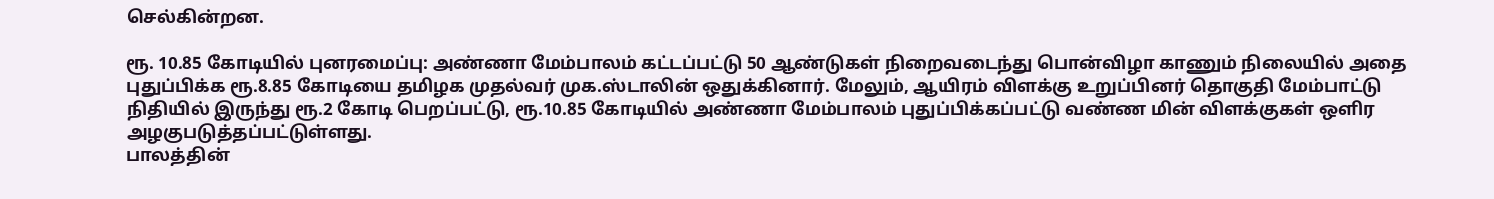செல்கின்றன.

ரூ. 10.85 கோடியில் புனரமைப்பு: அண்ணா மேம்பாலம் கட்டப்பட்டு 50 ஆண்டுகள் நிறைவடைந்து பொன்விழா காணும் நிலையில் அதை புதுப்பிக்க ரூ.8.85 கோடியை தமிழக முதல்வர் முக.ஸ்டாலின் ஒதுக்கினார். மேலும், ஆயிரம் விளக்கு உறுப்பினர் தொகுதி மேம்பாட்டு நிதியில் இருந்து ரூ.2 கோடி பெறப்பட்டு, ரூ.10.85 கோடியில் அண்ணா மேம்பாலம் புதுப்பிக்கப்பட்டு வண்ண மின் விளக்குகள் ஒளிர அழகுபடுத்தப்பட்டுள்ளது.
பாலத்தின்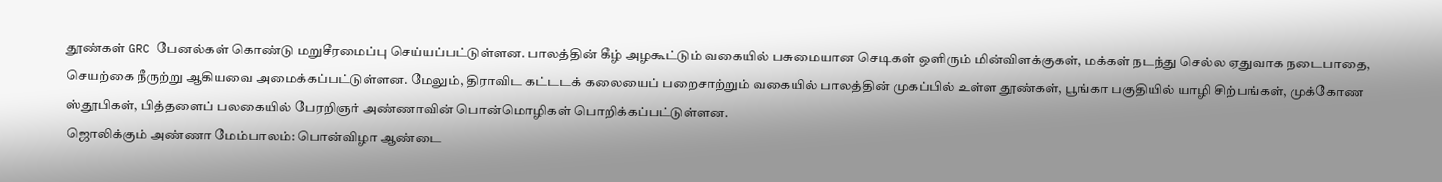தூண்கள் GRC பேனல்கள் கொண்டு மறுசீரமைப்பு செய்யப்பட்டுள்ளன. பாலத்தின் கீழ் அழகூட்டும் வகையில் பசுமையான செடிகள் ஒளிரும் மின்விளக்குகள், மக்கள் நடந்து செல்ல ஏதுவாக நடைபாதை, செயற்கை நீருற்று ஆகியவை அமைக்கப்பட்டுள்ளன. மேலும், திராவிட கட்டடக் கலையைப் பறைசாற்றும் வகையில் பாலத்தின் முகப்பில் உள்ள தூண்கள், பூங்கா பகுதியில் யாழி சிற்பங்கள், முக்கோண ஸ்தூபிகள், பித்தளைப் பலகையில் பேரறிஞர் அண்ணாவின் பொன்மொழிகள் பொறிக்கப்பட்டுள்ளன.
ஜொலிக்கும் அண்ணா மேம்பாலம்: பொன்விழா ஆண்டை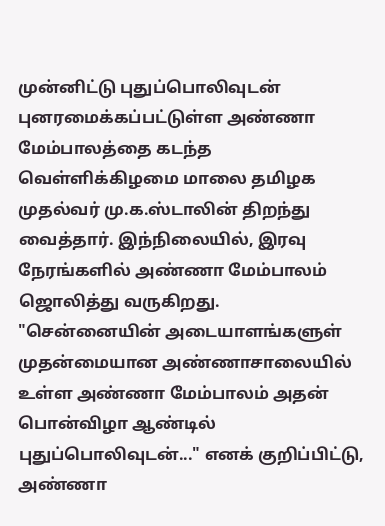முன்னிட்டு புதுப்பொலிவுடன் புனரமைக்கப்பட்டுள்ள அண்ணா மேம்பாலத்தை கடந்த வெள்ளிக்கிழமை மாலை தமிழக முதல்வர் மு.க.ஸ்டாலின் திறந்து வைத்தார். இந்நிலையில், இரவு நேரங்களில் அண்ணா மேம்பாலம் ஜொலித்து வருகிறது.
"சென்னையின் அடையாளங்களுள் முதன்மையான அண்ணாசாலையில் உள்ள அண்ணா மேம்பாலம் அதன் பொன்விழா ஆண்டில் புதுப்பொலிவுடன்..." எனக் குறிப்பிட்டு, அண்ணா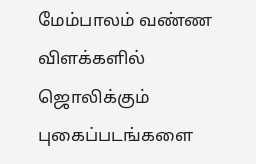மேம்பாலம் வண்ண விளக்களில் ஜொலிக்கும் புகைப்படங்களை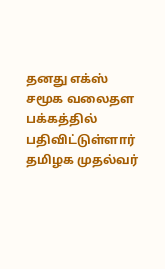தனது எக்ஸ் சமூக வலைதள பக்கத்தில் பதிவிட்டுள்ளார் தமிழக முதல்வர்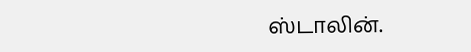ஸ்டாலின்.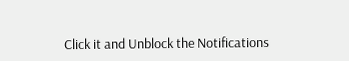Click it and Unblock the Notifications